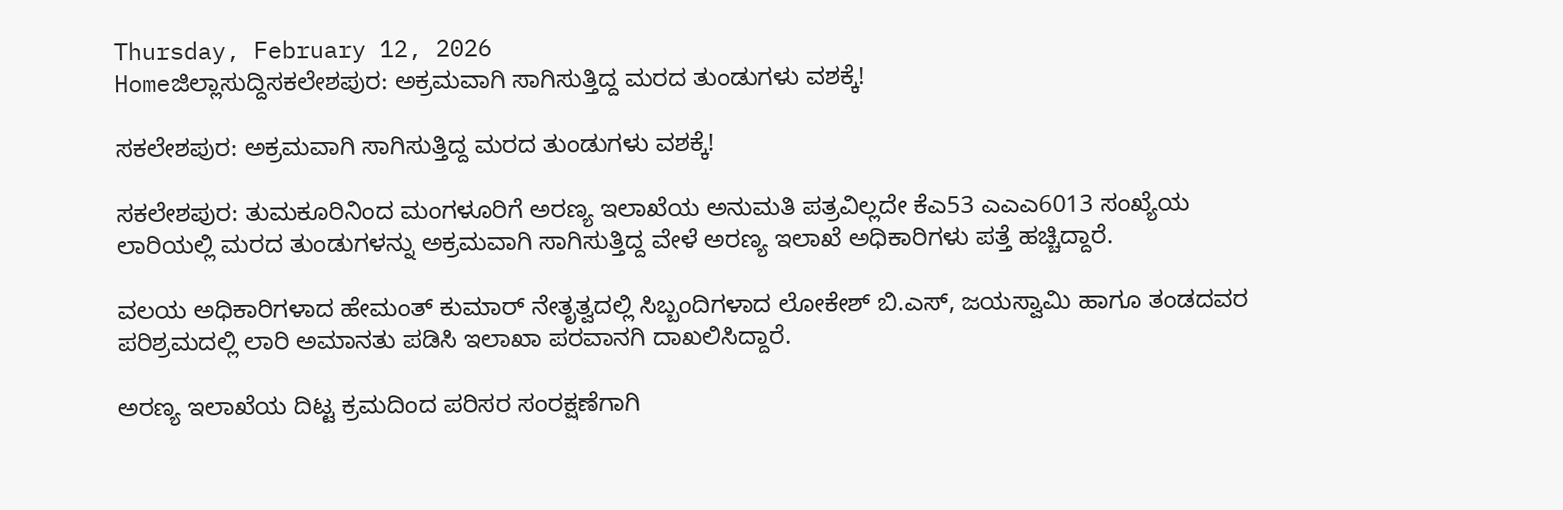Thursday, February 12, 2026
Homeಜಿಲ್ಲಾಸುದ್ದಿಸಕಲೇಶಪುರ: ಅಕ್ರಮವಾಗಿ ಸಾಗಿಸುತ್ತಿದ್ದ ಮರದ ತುಂಡುಗಳು ವಶಕ್ಕೆ!

ಸಕಲೇಶಪುರ: ಅಕ್ರಮವಾಗಿ ಸಾಗಿಸುತ್ತಿದ್ದ ಮರದ ತುಂಡುಗಳು ವಶಕ್ಕೆ!

ಸಕಲೇಶಪುರ: ತುಮಕೂರಿನಿಂದ ಮಂಗಳೂರಿಗೆ ಅರಣ್ಯ ಇಲಾಖೆಯ ಅನುಮತಿ ಪತ್ರವಿಲ್ಲದೇ ಕೆಎ53 ಎಎಎ6013 ಸಂಖ್ಯೆಯ ಲಾರಿಯಲ್ಲಿ ಮರದ ತುಂಡುಗಳನ್ನು ಅಕ್ರಮವಾಗಿ ಸಾಗಿಸುತ್ತಿದ್ದ ವೇಳೆ ಅರಣ್ಯ ಇಲಾಖೆ ಅಧಿಕಾರಿಗಳು ಪತ್ತೆ ಹಚ್ಚಿದ್ದಾರೆ.

ವಲಯ ಅಧಿಕಾರಿಗಳಾದ ಹೇಮಂತ್‌ ಕುಮಾರ್‌ ನೇತೃತ್ವದಲ್ಲಿ ಸಿಬ್ಬಂದಿಗಳಾದ ಲೋಕೇಶ್‌ ಬಿ.ಎಸ್‌, ಜಯಸ್ವಾಮಿ ಹಾಗೂ ತಂಡದವರ ಪರಿಶ್ರಮದಲ್ಲಿ ಲಾರಿ ಅಮಾನತು ಪಡಿಸಿ ಇಲಾಖಾ ಪರವಾನಗಿ ದಾಖಲಿಸಿದ್ದಾರೆ.

ಅರಣ್ಯ ಇಲಾಖೆಯ ದಿಟ್ಟ ಕ್ರಮದಿಂದ ಪರಿಸರ ಸಂರಕ್ಷಣೆಗಾಗಿ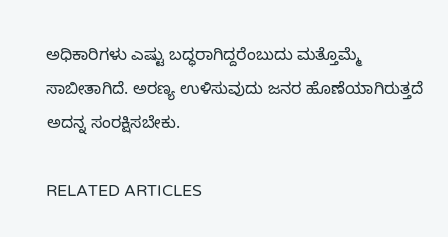ಅಧಿಕಾರಿಗಳು ಎಷ್ಟು ಬದ್ಧರಾಗಿದ್ದರೆಂಬುದು ಮತ್ತೊಮ್ಮೆ ಸಾಬೀತಾಗಿದೆ. ಅರಣ್ಯ ಉಳಿಸುವುದು ಜನರ ಹೊಣೆಯಾಗಿರುತ್ತದೆ ಅದನ್ನ ಸಂರಕ್ಷಿಸಬೇಕು.

RELATED ARTICLES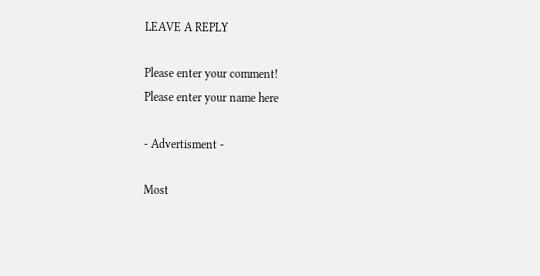LEAVE A REPLY

Please enter your comment!
Please enter your name here

- Advertisment -

Most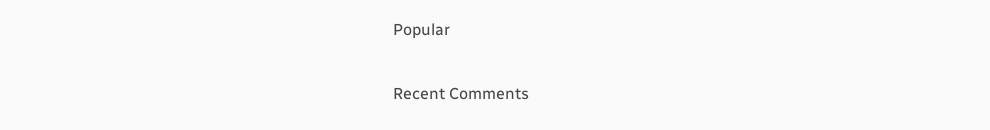Popular

Recent Comments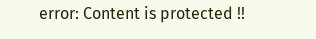error: Content is protected !!